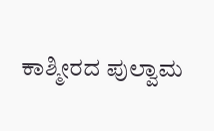ಕಾಶ್ಮೀರದ ಪುಲ್ವಾಮ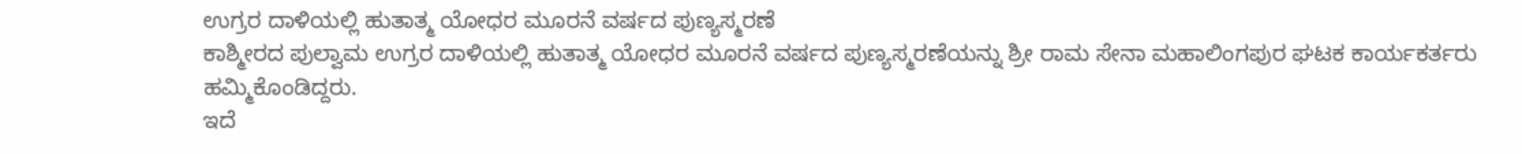ಉಗ್ರರ ದಾಳಿಯಲ್ಲಿ ಹುತಾತ್ಮ ಯೋಧರ ಮೂರನೆ ವರ್ಷದ ಪುಣ್ಯಸ್ಮರಣೆ
ಕಾಶ್ಮೀರದ ಪುಲ್ವಾಮ ಉಗ್ರರ ದಾಳಿಯಲ್ಲಿ ಹುತಾತ್ಮ ಯೋಧರ ಮೂರನೆ ವರ್ಷದ ಪುಣ್ಯಸ್ಮರಣೆಯನ್ನು ಶ್ರೀ ರಾಮ ಸೇನಾ ಮಹಾಲಿಂಗಪುರ ಘಟಕ ಕಾರ್ಯಕರ್ತರು ಹಮ್ಮಿಕೊಂಡಿದ್ದರು.
ಇದೆ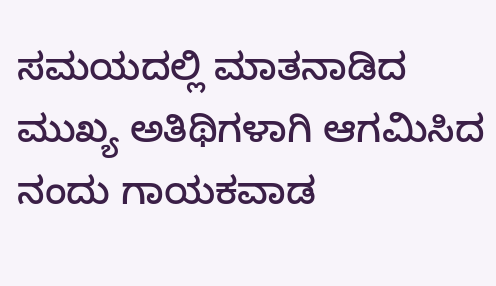ಸಮಯದಲ್ಲಿ ಮಾತನಾಡಿದ ಮುಖ್ಯ ಅತಿಥಿಗಳಾಗಿ ಆಗಮಿಸಿದ ನಂದು ಗಾಯಕವಾಡ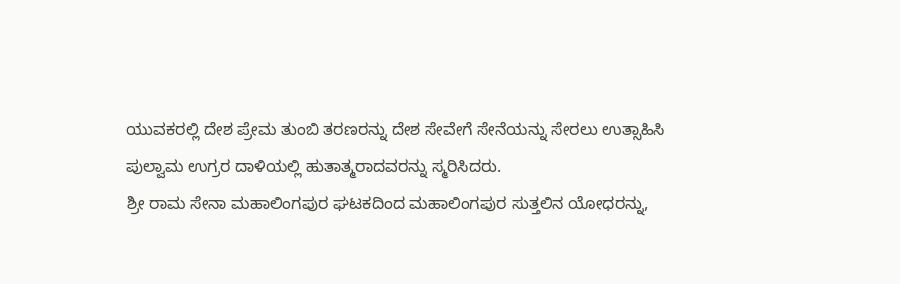ಯುವಕರಲ್ಲಿ ದೇಶ ಪ್ರೇಮ ತುಂಬಿ ತರಣರನ್ನು ದೇಶ ಸೇವೇಗೆ ಸೇನೆಯನ್ನು ಸೇರಲು ಉತ್ಸಾಹಿಸಿ ಪುಲ್ವಾಮ ಉಗ್ರರ ದಾಳಿಯಲ್ಲಿ ಹುತಾತ್ಮರಾದವರನ್ನು ಸ್ಮರಿಸಿದರು.
ಶ್ರೀ ರಾಮ ಸೇನಾ ಮಹಾಲಿಂಗಪುರ ಘಟಕದಿಂದ ಮಹಾಲಿಂಗಪುರ ಸುತ್ತಲಿನ ಯೋಧರನ್ನು,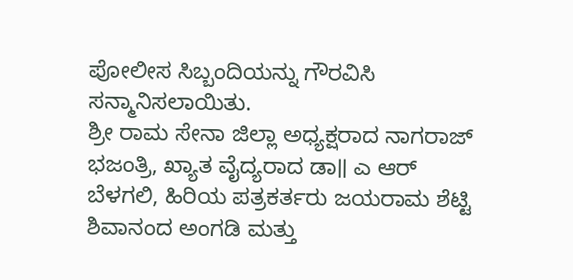ಪೋಲೀಸ ಸಿಬ್ಬಂದಿಯನ್ನು ಗೌರವಿಸಿ ಸನ್ಮಾನಿಸಲಾಯಿತು.
ಶ್ರೀ ರಾಮ ಸೇನಾ ಜಿಲ್ಲಾ ಅಧ್ಯಕ್ಷರಾದ ನಾಗರಾಜ್ ಭಜಂತ್ರಿ, ಖ್ಯಾತ ವೈದ್ಯರಾದ ಡಾ॥ ಎ ಆರ್ ಬೆಳಗಲಿ, ಹಿರಿಯ ಪತ್ರಕರ್ತರು ಜಯರಾಮ ಶೆಟ್ಟಿ ಶಿವಾನಂದ ಅಂಗಡಿ ಮತ್ತು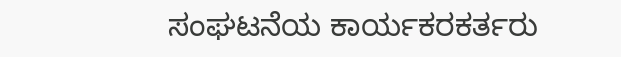ಸಂಘಟನೆಯ ಕಾರ್ಯಕರಕರ್ತರು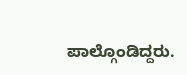ಪಾಲ್ಗೊಂಡಿದ್ದರು.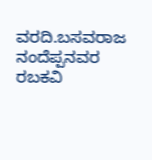ವರದಿ.ಬಸವರಾಜ ನಂದೆಪ್ಪನವರ
ರಬಕವಿ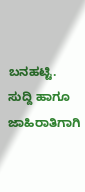ಬನಹಟ್ಟಿ.
ಸುದ್ದಿ ಹಾಗೂ ಜಾಹಿರಾತಿಗಾಗಿ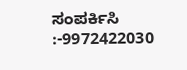ಸಂಪರ್ಕಿಸಿ :-9972422030